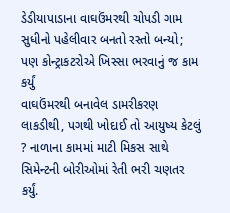ડેડીયાપાડાના વાઘઉંમરથી ચોપડી ગામ સુધીનો પહેલીવાર બનતો રસ્તો બન્યો; પણ કોન્ટ્રાકટરોએ ખિસ્સા ભરવાનું જ કામ કર્યું
વાઘઉંમરથી બનાવેલ ડામરીકરણ લાકડીથી, પગથી ખોદાઈ તો આયુષ્ય કેટલું ? નાળાના કામમાં માટી મિકસ સાથે સિમેન્ટની બોરીઓમાં રેતી ભરી ચણતર કર્યું.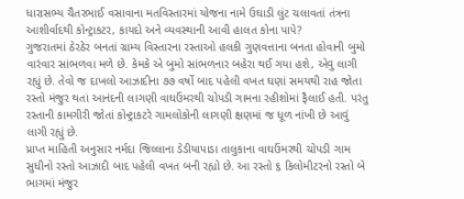ધારાસભ્ય ચૈતરભાઈ વસાવાના મતવિસ્તારમાં યોજના નામે ઉઘાડી લુંટ ચલાવતાં તંત્રના આશીર્વાદથી કોન્ટ્રાકટર, કાયદો અને વ્યવસ્થાની આવી હાલત કોના પાપે?
ગુજરાતમાં ઠેરઠેર બનતાં ગ્રામ્ય વિસ્તારના રસ્તાઓ હલકી ગુણવત્તાના બનતા હોવાની બુમો વારંવાર સાંભળવા મળે છે. કેમકે એ બુમો સાંભળનાર બહેરા થઈ ગયા હશે, એવુ લાગી રહ્યું છે. તેવો જ દાખલો આઝાદીના ૭૭ વર્ષો બાદ પહેલી વખત ઘણાં સમયથી રાહ જોતા રસ્તો મંજુર થતાં આનંદની લાગણી વાઘઉંમરથી ચોપડી ગામના રહીશોમાં ફૈલાઈ હતી. પરંતુ રસ્તાની કામગીરી જોતાં કોન્ટ્રાકટરે ગામલોકોની લાગણી ક્ષણમાં જ ધૂળ નાંખી છે આવું લાગી રહ્યું છે.
પ્રાપ્ત માહિતી અનુસાર નર્મદા જિલ્લાના ડેડીયાપાડા તાલુકાના વાઘઉંમરથી ચોપડી ગામ સુધીનો રસ્તો આઝાદી બાદ પહેલી વખત બની રહ્યો છે. આ રસ્તો ૬ કિલોમીટરનો રસ્તો બે ભાગમાં મંજુર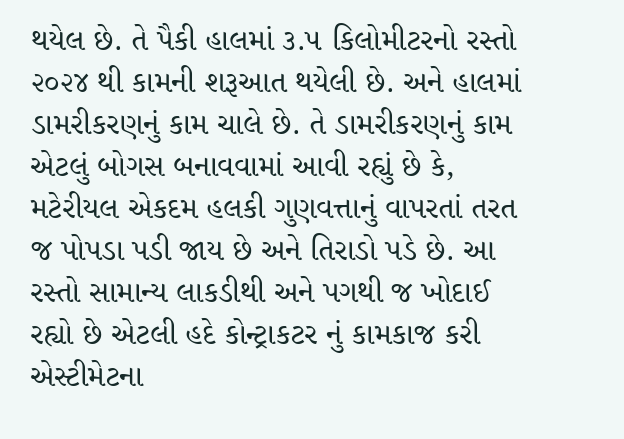થયેલ છે. તે પૈકી હાલમાં ૩.૫ કિલોમીટરનો રસ્તો ૨૦૨૪ થી કામની શરૂઆત થયેલી છે. અને હાલમાં ડામરીકરણનું કામ ચાલે છે. તે ડામરીકરણનું કામ એટલું બોગસ બનાવવામાં આવી રહ્યું છે કે, મટેરીયલ એકદમ હલકી ગુણવત્તાનું વાપરતાં તરત જ પોપડા પડી જાય છે અને તિરાડો પડે છે. આ રસ્તો સામાન્ય લાકડીથી અને પગથી જ ખોદાઈ રહ્યો છે એટલી હદે કોન્ટ્રાકટર નું કામકાજ કરી એસ્ટીમેટના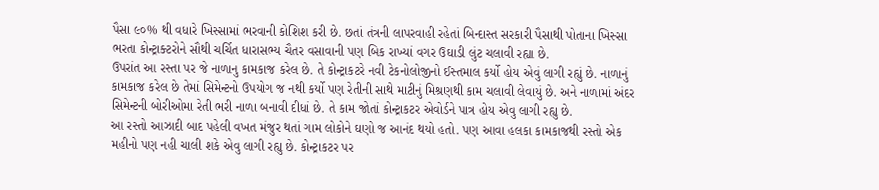પૈસા ૯૦% થી વધારે ખિસ્સામાં ભરવાની કોશિશ કરી છે. છતાં તંત્રની લાપરવાહી રહેતાં બિન્દાસ્ત સરકારી પૈસાથી પોતાના ખિસ્સા ભરતા કોન્ટ્રાક્ટરોને સૌથી ચર્ચિત ધારાસભ્ય ચૈતર વસાવાની પણ બિક રાખ્યાં વગર ઉઘાડી લુંટ ચલાવી રહ્યા છે.
ઉપરાંત આ રસ્તા પર જે નાળાનુ કામકાજ કરેલ છે. તે કોન્ટ્રાકટરે નવી ટેકનોલોજીનો ઈસ્તમાલ કર્યો હોય એવું લાગી રહ્યું છે. નાળાનું કામકાજ કરેલ છે તેમાં સિમેન્ટનો ઉપયોગ જ નથી કર્યો પણ રેતીની સાથે માટીનું મિશ્રણથી કામ ચલાવી લેવાયું છે. અને નાળામાં અંદર સિમેન્ટની બોરીઓમા રેતી ભરી નાળા બનાવી દીધાં છે. તે કામ જોતાં કોન્ટ્રાકટર એવોર્ડને પાત્ર હોય એવુ લાગી રહ્યુ છે.
આ રસ્તો આઝાદી બાદ પહેલી વખત મંજુર થતાં ગામ લોકોને ઘણો જ આનંદ થયો હતો. પણ આવા હલકા કામકાજથી રસ્તો એક મહીનો પણ નહી ચાલી શકે એવુ લાગી રહ્યુ છે. કોન્ટ્રાકટર પર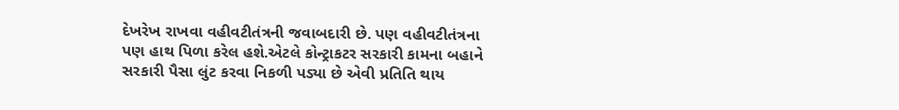દેખરેખ રાખવા વહીવટીતંત્રની જવાબદારી છે. પણ વહીવટીતંત્રના પણ હાથ પિળા કરેલ હશે.એટલે કોન્ટ્રાકટર સરકારી કામના બહાને સરકારી પૈસા લુંટ કરવા નિકળી પડ્યા છે એવી પ્રતિતિ થાય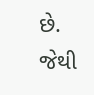છે. જેથી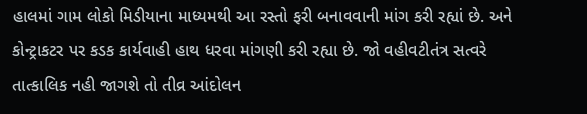હાલમાં ગામ લોકો મિડીયાના માધ્યમથી આ રસ્તો ફરી બનાવવાની માંગ કરી રહ્યાં છે. અને કોન્ટ્રાકટર પર કડક કાર્યવાહી હાથ ધરવા માંગણી કરી રહ્યા છે. જો વહીવટીતંત્ર સત્વરે તાત્કાલિક નહી જાગશે તો તીવ્ર આંદોલન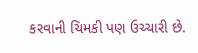કરવાની ચિમકી પણ ઉચ્ચારી છે.